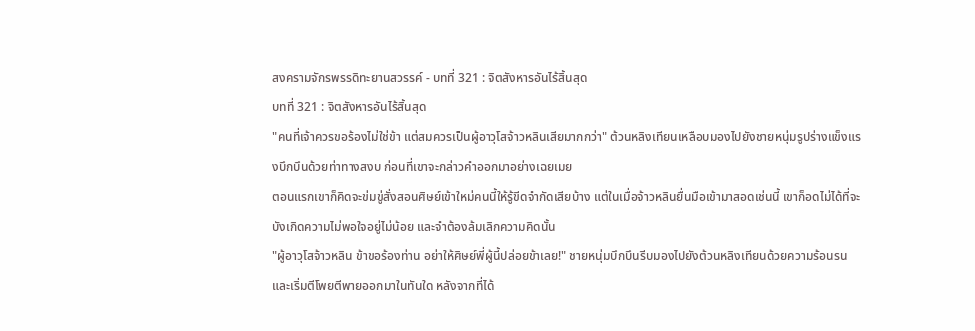สงครามจักรพรรดิทะยานสวรรค์ - บทที่ 321 : จิตสังหารอันไร้สิ้นสุด
บทที่ 321 : จิตสังหารอันไร้สิ้นสุด
"คนที่เจ้าควรขอร้องไม่ใช่ข้า แต่สมควรเป็นผู้อาวุโสจ้าวหลินเสียมากกว่า" ต้วนหลิงเทียนเหลือบมองไปยังชายหนุ่มรูปร่างแข็งแรงบึกบึนด้วยท่าทางสงบ ก่อนที่เขาจะกล่าวคำออกมาอย่างเฉยเมย
ตอนแรกเขาก็คิดจะข่มขู่สั่งสอนศิษย์เข้าใหม่คนนี้ให้รู้ขีดจำกัดเสียบ้าง แต่ในเมื่อจ้าวหลินยื่นมือเข้ามาสอดเช่นนี้ เขาก็อดไม่ได้ที่จะบังเกิดความไม่พอใจอยู่ไม่น้อย และจำต้องล้มเลิกความคิดนั้น
"ผู้อาวุโสจ้าวหลิน ข้าขอร้องท่าน อย่าให้ศิษย์พี่ผู้นี้ปล่อยข้าเลย!" ชายหนุ่มบึกบึนรีบมองไปยังต้วนหลิงเทียนด้วยความร้อนรนและเริ่มตีโพยตีพายออกมาในทันใด หลังจากที่ได้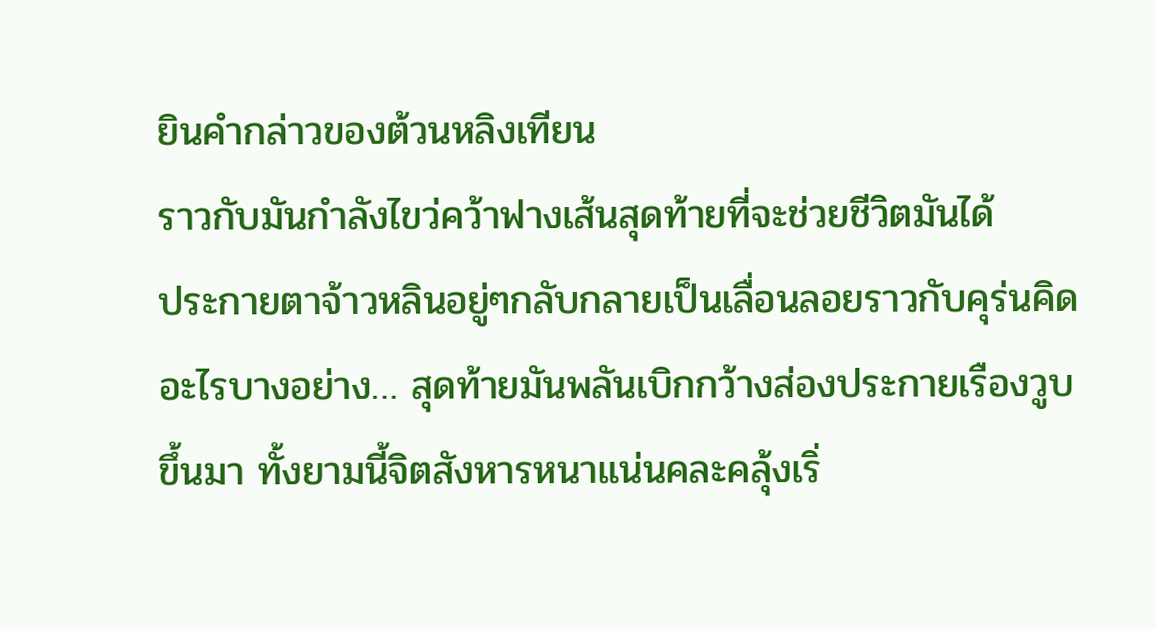ยินคำกล่าวของต้วนหลิงเทียน
ราวกับมันกำลังไขว่คว้าฟางเส้นสุดท้ายที่จะช่วยชีวิตมันได้
ประกายตาจ้าวหลินอยู่ๆกลับกลายเป็นเลื่อนลอยราวกับคุร่นคิดอะไรบางอย่าง… สุดท้ายมันพลันเบิกกว้างส่องประกายเรืองวูบขึ้นมา ทั้งยามนี้จิตสังหารหนาแน่นคละคลุ้งเริ่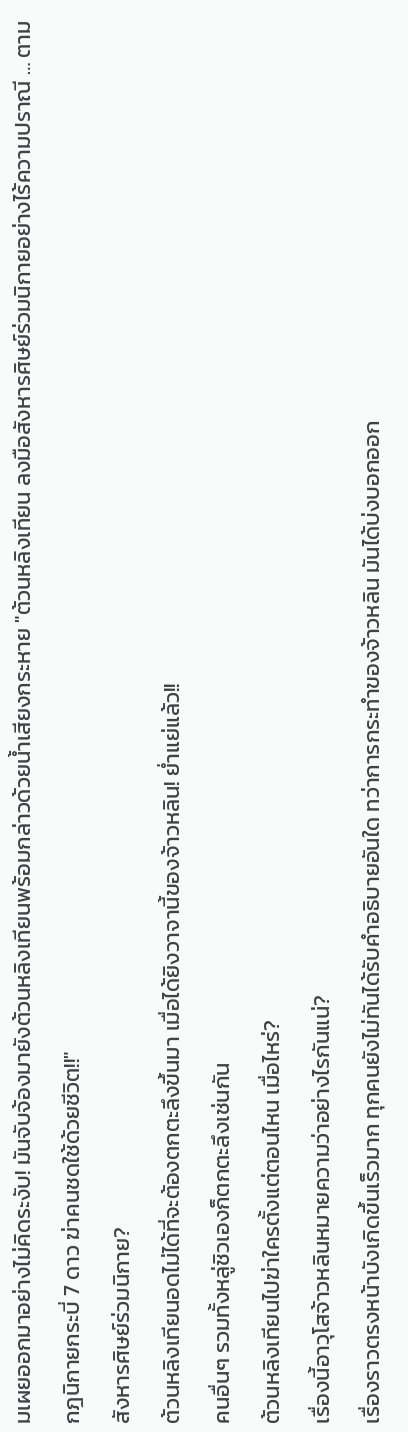มเผยออกมาอย่างไม่คิดระงับ! มันจับจ้องมายังต้วนหลิงเทียนพร้อมกล่าวด้วยน้ำเสียงกระหาย "ต้วนหลิงเทียน ลงมือสังหารศิษย์ร่วมนิกายอย่างไร้ความปราณี … ตามกฎนิกายกระบี่ 7 ดาว ฆ่าคนชดใช้ด้วยชีวิต!!"
สังหารศิษย์ร่วมนิกาย?
ต้วนหลิงเทียนอดไม่ได้ที่จะต้องตกตะลึงขึ้นมา เมื่อได้ยิงวาจานี้ของจ้าวหลิน! ย่ำแย่แล้ว!!
คนอื่นๆ รวมทั้งหลู่ชิวเองก็ตกตะลึงเช่นกัน
ต้วนหลิงเทียนไปฆ่าใครตั้งแต่ตอนไหน เมื่อไหร่?
เรื่องนี้อาวุโสจ้าวหลินหมายความว่าอย่างไรกันแน่?
เรื่องราวตรงหน้าบังเกิดขึ้นเร็วมาก ทุกคนยังไม่ทันได้รับคำอธิบายอันใด ทว่าการกระทำของจ้าวหลิน มันได้บ่งบอกออก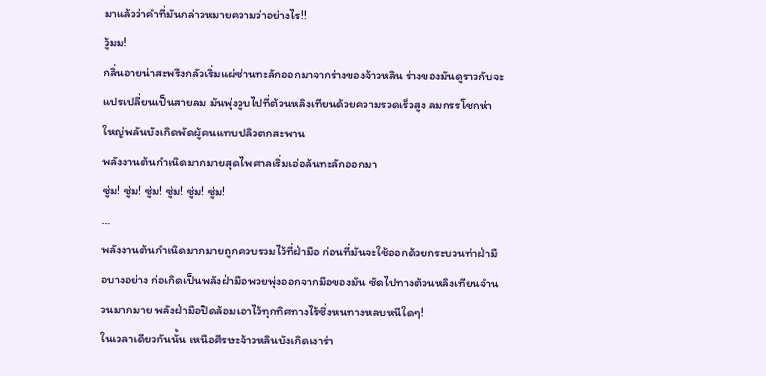มาแล้วว่าคำที่มันกล่าวหมายความว่าอย่างไร!!
วู้มม!
กลิ่นอายน่าสะพรึงกลัวเริ่มแผ่ซ่านทะลักออกมาจากร่างของจ้าวหลิน ร่างของมันดูราวกับจะแปรเปลี่ยนเป็นสายลม มันพุ่งวูบไปที่ต้วนหลิงเทียนด้วยความรวดเร็วสูง ลมกรรโชกห่าใหญ่พลันบังเกิดพัดผู้คนแทบปลิวตกสะพาน
พลังงานต้นกำเนิดมากมายสุดไพศาลเริ่มเอ่อล้นทะลักออกมา
ซู่ม! ซู่ม! ซู่ม! ซู่ม! ซู่ม! ซู่ม!
…
พลังงานต้นกำเนิดมากมายถูกควบรวมไว้ที่ฝ่ามือ ก่อนที่มันจะใช้ออกด้วยกระบวนท่าฝ่ามือบางอย่าง ก่อเกิดเป็นพลังฝ่ามือพวยพุ่งออกจากมือของมัน ซัดไปทางต้วนหลิงเทียนจำนวนมากมาย พลังฝ่ามือปิดล้อมเอาไว้ทุกทิศทางไร้ซึ่งหนทางหลบหนีใดๆ!
ในเวลาเดียวกันนั้น เหนือศีรษะจ้าวหลินบังเกิดเงาร่า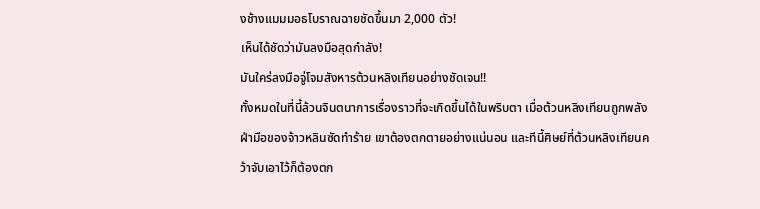งช้างแมมมอธโบราณฉายชัดขึ้นมา 2,000 ตัว!
เห็นได้ชัดว่ามันลงมือสุดกำลัง!
มันใคร่ลงมือจู่โจมสังหารต้วนหลิงเทียนอย่างชัดเจน!!
ทั้งหมดในที่นี้ล้วนจินตนาการเรื่องราวที่จะเกิดขึ้นได้ในพริบตา เมื่อต้วนหลิงเทียนถูกพลังฝ่ามือของจ้าวหลินซัดทำร้าย เขาต้องตกตายอย่างแน่นอน และทีนี้ศิษย์ที่ต้วนหลิงเทียนคว้าจับเอาไว้ก็ต้องตก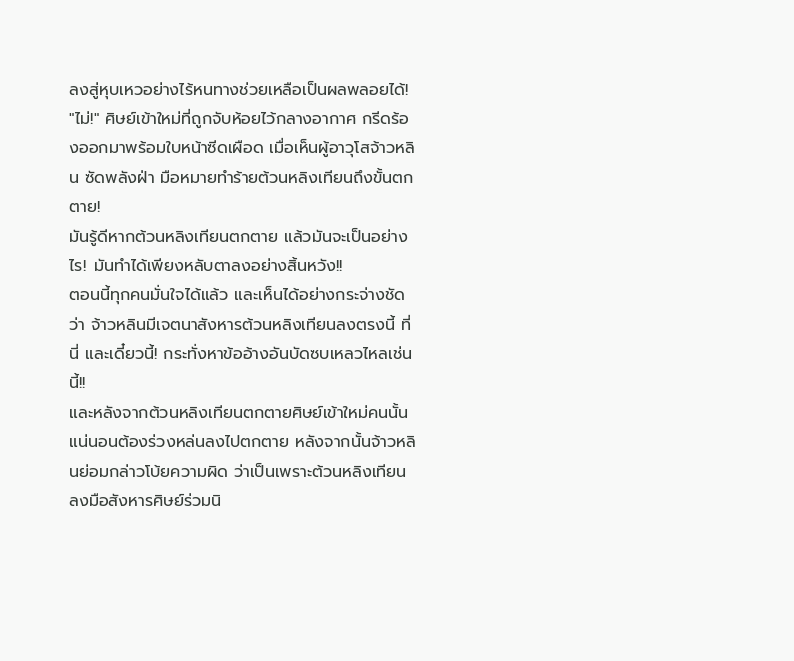ลงสู่หุบเหวอย่างไร้หนทางช่วยเหลือเป็นผลพลอยได้!
"ไม่!" ศิษย์เข้าใหม่ที่ถูกจับห้อยไว้กลางอากาศ กรีดร้องออกมาพร้อมใบหน้าซีดเผือด เมื่อเห็นผู้อาวุโสจ้าวหลิน ซัดพลังฝ่า มือหมายทำร้ายต้วนหลิงเทียนถึงขั้นตกตาย!
มันรู้ดีหากต้วนหลิงเทียนตกตาย แล้วมันจะเป็นอย่างไร! มันทำได้เพียงหลับตาลงอย่างสิ้นหวัง!!
ตอนนี้ทุกคนมั่นใจได้แล้ว และเห็นได้อย่างกระจ่างชัดว่า จ้าวหลินมีเจตนาสังหารต้วนหลิงเทียนลงตรงนี้ ที่นี่ และเดี๋ยวนี้! กระทั่งหาข้ออ้างอันบัดซบเหลวไหลเช่นนี้!!
และหลังจากต้วนหลิงเทียนตกตายศิษย์เข้าใหม่คนนั้นแน่นอนต้องร่วงหล่นลงไปตกตาย หลังจากนั้นจ้าวหลินย่อมกล่าวโบ้ยความผิด ว่าเป็นเพราะต้วนหลิงเทียนลงมือสังหารศิษย์ร่วมนิ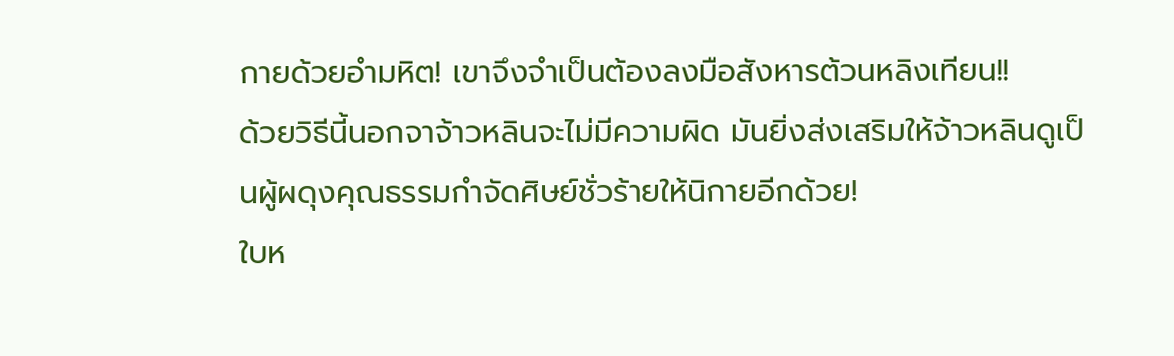กายด้วยอำมหิต! เขาจึงจำเป็นต้องลงมือสังหารต้วนหลิงเทียน!!
ด้วยวิธีนี้นอกจาจ้าวหลินจะไม่มีความผิด มันยิ่งส่งเสริมให้จ้าวหลินดูเป็นผู้ผดุงคุณธรรมกำจัดศิษย์ชั่วร้ายให้นิกายอีกด้วย!
ใบห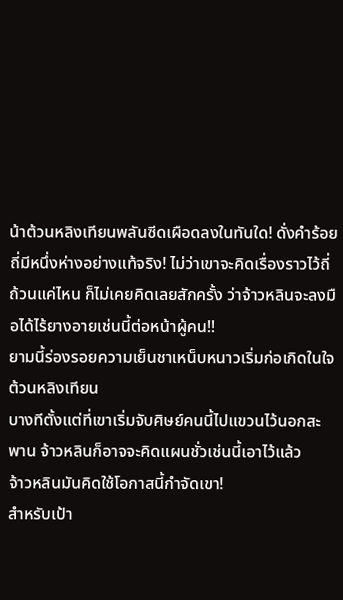น้าต้วนหลิงเทียนพลันซีดเผือดลงในทันใด! ดั่งคำร้อยถี่มีหนึ่งห่างอย่างแท้จริง! ไม่ว่าเขาจะคิดเรื่องราวไว้ถี่ถ้วนแค่ไหน ก็ไม่เคยคิดเลยสักครั้ง ว่าจ้าวหลินจะลงมือได้ไร้ยางอายเช่นนี้ต่อหน้าผู้คน!!
ยามนี้ร่องรอยความเย็นชาเหน็บหนาวเริ่มก่อเกิดในใจต้วนหลิงเทียน
บางทีตั้งแต่ที่เขาเริ่มจับศิษย์คนนี้ไปแขวนไว้นอกสะพาน จ้าวหลินก็อาจจะคิดแผนชั่วเช่นนี้เอาไว้แล้ว
จ้าวหลินมันคิดใช้โอกาสนี้กำจัดเขา!
สำหรับเป้า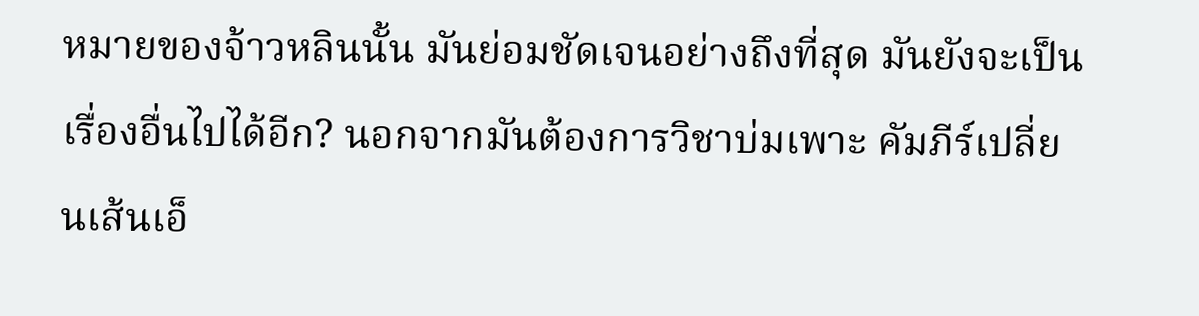หมายของจ้าวหลินนั้น มันย่อมชัดเจนอย่างถึงที่สุด มันยังจะเป็นเรื่องอื่นไปได้อีก? นอกจากมันต้องการวิชาบ่มเพาะ คัมภีร์เปลี่ยนเส้นเอ็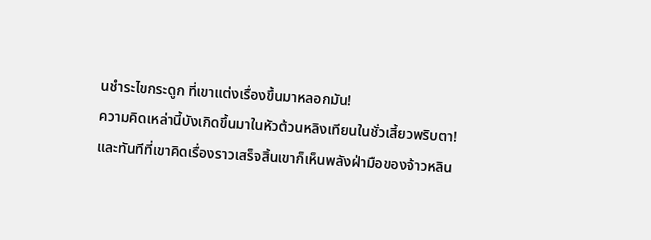นชำระไขกระดูก ที่เขาแต่งเรื่องขึ้นมาหลอกมัน!
ความคิดเหล่านี้บังเกิดขึ้นมาในหัวต้วนหลิงเทียนในชั่วเสี้ยวพริบตา!
และทันทีที่เขาคิดเรื่องราวเสร็จสิ้นเขาก็เห็นพลังฝ่ามือของจ้าวหลิน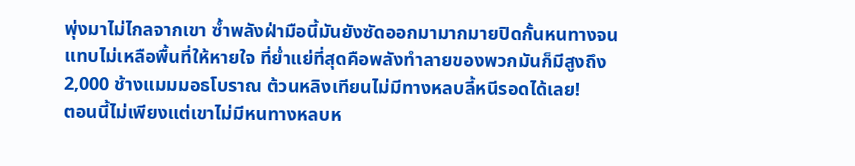พุ่งมาไม่ไกลจากเขา ซ้ำพลังฝ่ามือนี้มันยังซัดออกมามากมายปิดกั้นหนทางจนแทบไม่เหลือพื้นที่ให้หายใจ ที่ย่ำแย่ที่สุดคือพลังทำลายของพวกมันก็มีสูงถึง 2,000 ช้างแมมมอธโบราณ ต้วนหลิงเทียนไม่มีทางหลบลี้หนีรอดได้เลย!
ตอนนี้ไม่เพียงแต่เขาไม่มีหนทางหลบห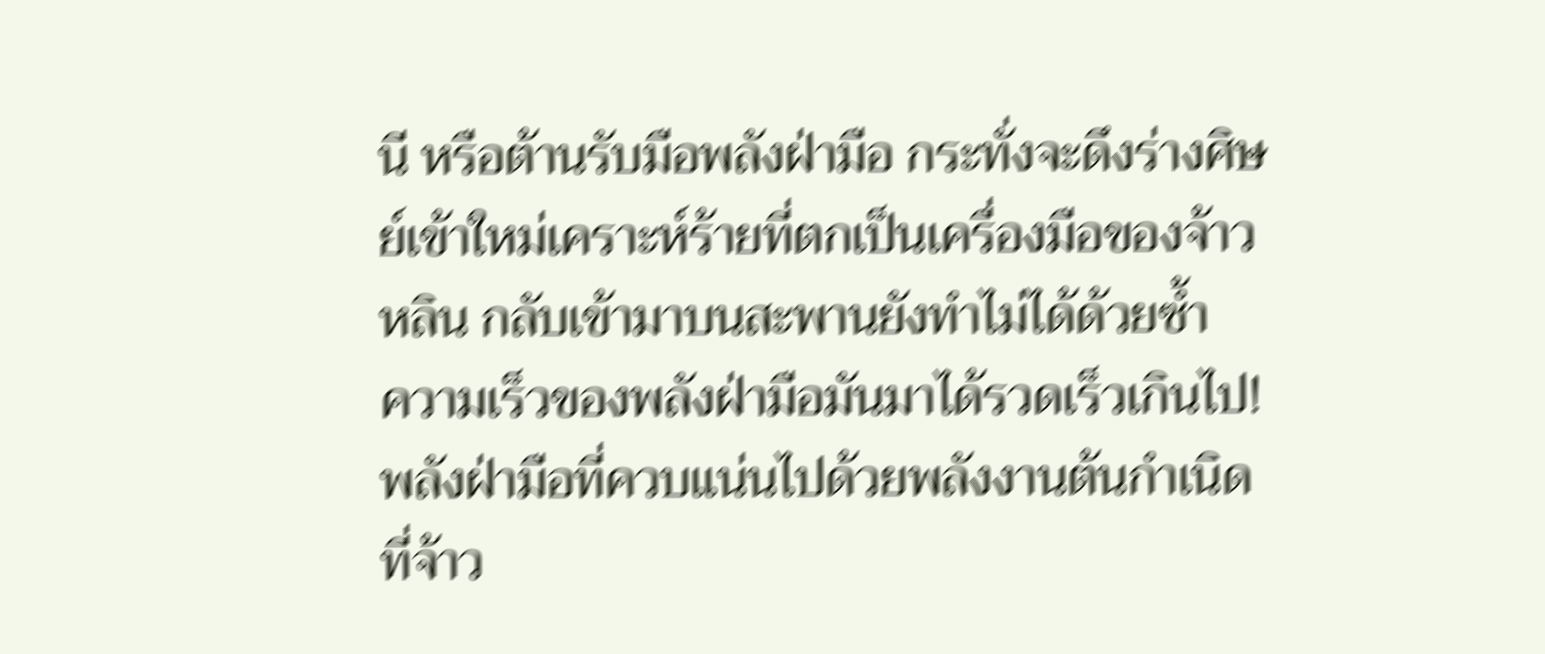นี หรือต้านรับมือพลังฝ่ามือ กระทั่งจะดึงร่างศิษย์เข้าใหม่เคราะห์ร้ายที่ตกเป็นเครื่องมือของจ้าวหลิน กลับเข้ามาบนสะพานยังทำไม่ได้ด้วยซ้ำ
ความเร็วของพลังฝ่ามือมันมาได้รวดเร็วเกินไป!
พลังฝ่ามือที่ควบแน่นไปด้วยพลังงานต้นกำเนิดที่จ้าว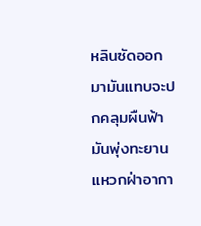หลินซัดออกมามันแทบจะปกคลุมผืนฟ้า มันพุ่งทะยานแหวกฝ่าอากา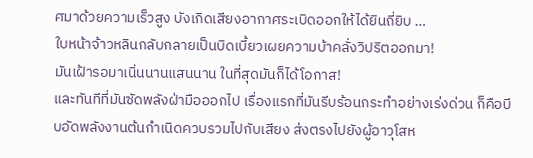ศมาด้วยความเร็วสูง บังเกิดเสียงอากาศระเบิดออกให้ได้ยินถี่ยิบ …
ใบหน้าจ้าวหลินกลับกลายเป็นบิดเบี้ยวเผยความบ้าคลั่งวิปริตออกมา!
มันเฝ้ารอมาเนิ่นนานแสนนาน ในที่สุดมันก็ได้โอกาส!
และทันทีที่มันซัดพลังฝ่ามือออกไป เรื่องแรกที่มันรีบร้อนกระทำอย่างเร่งด่วน ก็คือบีบอัดพลังงานต้นกำเนิดควบรวมไปกับเสียง ส่งตรงไปยังผู้อาวุโสห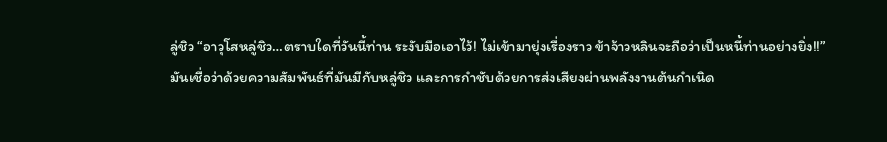ลู่ชิว “อาวุโสหลู่ชิว…ตราบใดที่วันนี้ท่าน ระงับมือเอาไว้! ไม่เข้ามายุ่งเรื่องราว ข้าจ้าวหลินจะถือว่าเป็นหนี้ท่านอย่างยิ่ง!!”
มันเชื่อว่าด้วยความสัมพันธ์ที่มันมีกับหลู่ชิว และการกำชับด้วยการส่งเสียงผ่านพลังงานต้นกำเนิด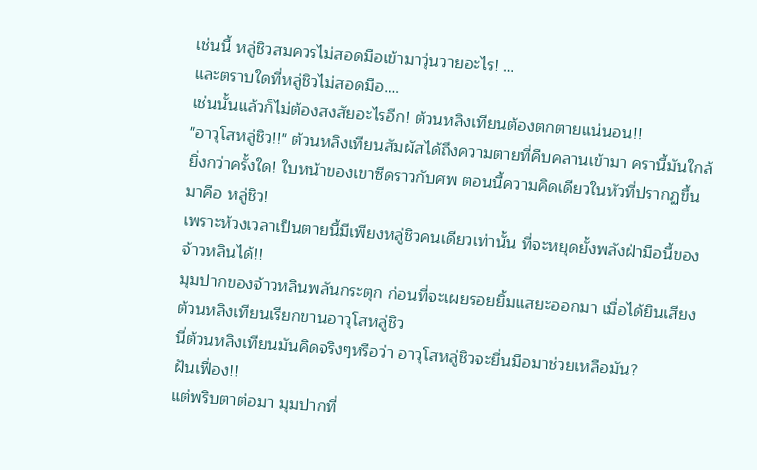เช่นนี้ หลู่ชิวสมควรไม่สอดมือเข้ามาวุ่นวายอะไร! …
และตราบใดที่หลู่ชิวไม่สอดมือ….
เช่นนั้นแล้วก็ไม่ต้องสงสัยอะไรอีก! ต้วนหลิงเทียนต้องตกตายแน่นอน!!
"อาวุโสหลู่ชิว!!" ต้วนหลิงเทียนสัมผัสได้ถึงความตายที่คืบคลานเข้ามา ครานี้มันใกล้ยิ่งกว่าครั้งใด! ใบหน้าของเขาซีดราวกับศพ ตอนนี้ความคิดเดียวในหัวที่ปรากฏขึ้นมาคือ หลู่ชิว!
เพราะห้วงเวลาเป็นตายนี้มีเพียงหลู่ชิวคนเดียวเท่านั้น ที่จะหยุดยั้งพลังฝ่ามือนี้ของจ้าวหลินได้!!
มุมปากของจ้าวหลินพลันกระตุก ก่อนที่จะเผยรอยยิ้มแสยะออกมา เมื่อได้ยินเสียงต้วนหลิงเทียนเรียกขานอาวุโสหลู่ชิว
นี่ต้วนหลิงเทียนมันคิดจริงๆหรือว่า อาวุโสหลู่ชิวจะยื่นมือมาช่วยเหลือมัน?
ฝันเฟื่อง!!
แต่พริบตาต่อมา มุมปากที่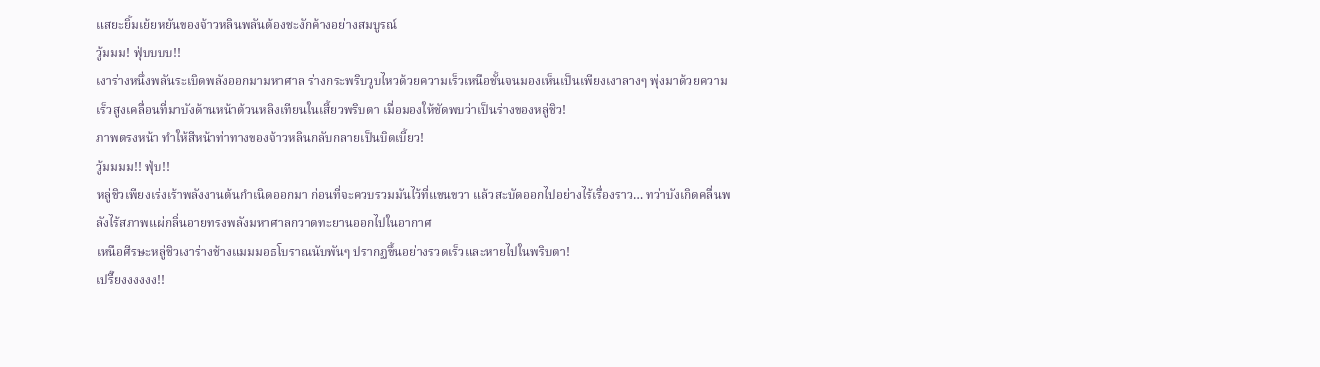แสยะยิ้มเย้ยหยันของจ้าวหลินพลันต้องชะงักค้างอย่างสมบูรณ์
วู้มมม! ฟุ่บบบบ!!
เงาร่างหนึ่งพลันระเบิดพลังออกมามหาศาล ร่างกระพริบวูบไหวด้วยความเร็วเหนือชั้นจนมองเห็นเป็นเพียงเงาลางๆ พุ่งมาด้วยความเร็วสูงเคลื่อนที่มาบังด้านหน้าต้วนหลิงเทียนในเสี้ยวพริบตา เมื่อมองให้ชัดพบว่าเป็นร่างของหลู่ชิว!
ภาพตรงหน้า ทำให้สีหน้าท่าทางของจ้าวหลินกลับกลายเป็นบิดเบี้ยว!
วู้มมมม!! ฟุ่บ!!
หลู่ชิวเพียงเร่งเร้าพลังงานต้นกำเนิดออกมา ก่อนที่จะควบรวมมันไว้ที่แขนขวา แล้วสะบัดออกไปอย่างไร้เรื่องราว… ทว่าบังเกิดคลื่นพลังไร้สภาพแผ่กลิ่นอายทรงพลังมหาศาลกวาดทะยานออกไปในอากาศ
เหนือศีรษะหลู่ชิวเงาร่างช้างแมมมอธโบราณนับพันๆ ปรากฏขึ้นอย่างรวดเร็วและหายไปในพริบตา!
เปรี๊ยงงงงงง!!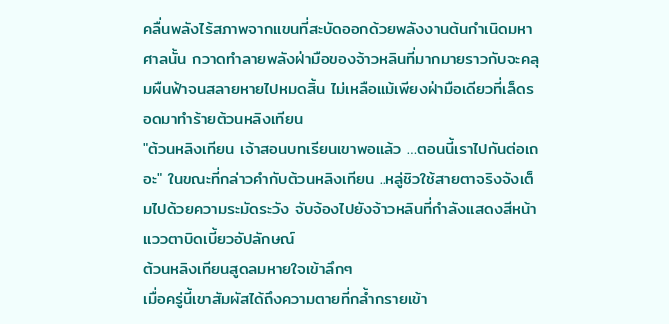คลื่นพลังไร้สภาพจากแขนที่สะบัดออกด้วยพลังงานต้นกำเนิดมหาศาลนั้น กวาดทำลายพลังฝ่ามือของจ้าวหลินที่มากมายราวกับจะคลุมผืนฟ้าจนสลายหายไปหมดสิ้น ไม่เหลือแม้เพียงฝ่ามือเดียวที่เล็ดรอดมาทำร้ายต้วนหลิงเทียน
"ต้วนหลิงเทียน เจ้าสอนบทเรียนเขาพอแล้ว …ตอนนี้เราไปกันต่อเถอะ" ในขณะที่กล่าวคำกับต้วนหลิงเทียน ..หลู่ชิวใช้สายตาจริงจังเต็มไปด้วยความระมัดระวัง จับจ้องไปยังจ้าวหลินที่กำลังแสดงสีหน้าแววตาบิดเบี้ยวอัปลักษณ์
ต้วนหลิงเทียนสูดลมหายใจเข้าลึกๆ
เมื่อครู่นี้เขาสัมผัสได้ถึงความตายที่กล้ำกรายเข้า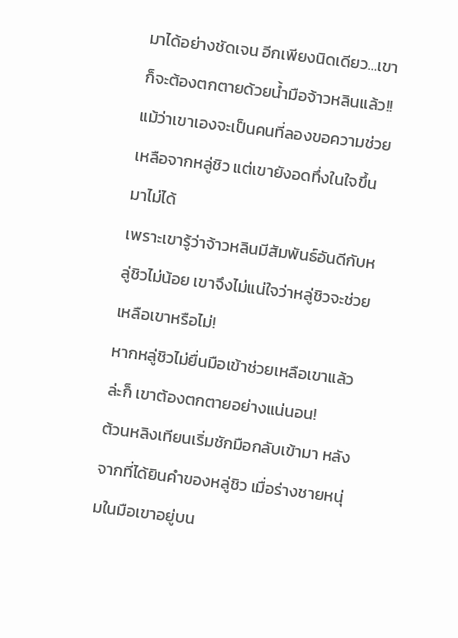มาได้อย่างชัดเจน อีกเพียงนิดเดียว…เขาก็จะต้องตกตายด้วยน้ำมือจ้าวหลินแล้ว!!
แม้ว่าเขาเองจะเป็นคนที่ลองขอความช่วยเหลือจากหลู่ชิว แต่เขายังอดทึ่งในใจขึ้นมาไม่ได้
เพราะเขารู้ว่าจ้าวหลินมีสัมพันธ์อันดีกับหลู่ชิวไม่น้อย เขาจึงไม่แน่ใจว่าหลู่ชิวจะช่วยเหลือเขาหรือไม่!
หากหลู่ชิวไม่ยื่นมือเข้าช่วยเหลือเขาแล้วล่ะก็ เขาต้องตกตายอย่างแน่นอน!
ต้วนหลิงเทียนเริ่มชักมือกลับเข้ามา หลังจากที่ได้ยินคำของหลู่ชิว เมื่อร่างชายหนุ่มในมือเขาอยู่บน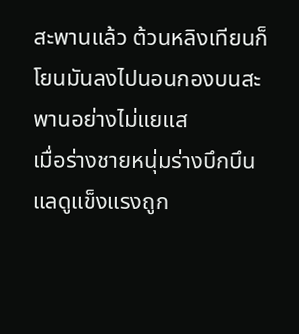สะพานแล้ว ต้วนหลิงเทียนก็โยนมันลงไปนอนกองบนสะพานอย่างไม่แยแส
เมื่อร่างชายหนุ่มร่างบึกบึนแลดูแข็งแรงถูก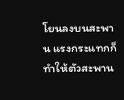โยนลงบนสะพาน แรงกระแทกก็ทำให้ตัวสะพาน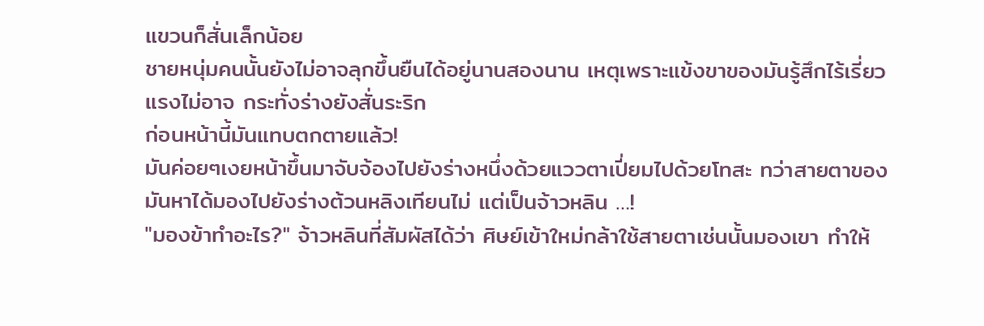แขวนก็สั่นเล็กน้อย
ชายหนุ่มคนนั้นยังไม่อาจลุกขึ้นยืนได้อยู่นานสองนาน เหตุเพราะแข้งขาของมันรู้สึกไร้เรี่ยวแรงไม่อาจ กระทั่งร่างยังสั่นระริก
ก่อนหน้านี้มันแทบตกตายแล้ว!
มันค่อยๆเงยหน้าขึ้นมาจับจ้องไปยังร่างหนึ่งด้วยแววตาเปี่ยมไปด้วยโทสะ ทว่าสายตาของมันหาได้มองไปยังร่างต้วนหลิงเทียนไม่ แต่เป็นจ้าวหลิน …!
"มองข้าทำอะไร?" จ้าวหลินที่สัมผัสได้ว่า ศิษย์เข้าใหม่กล้าใช้สายตาเช่นนั้นมองเขา ทำให้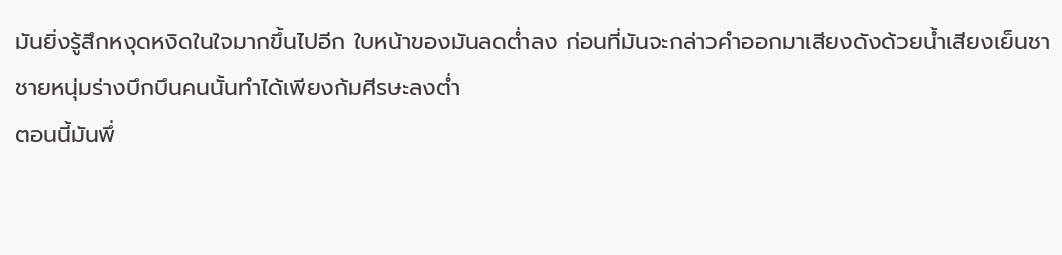มันยิ่งรู้สึกหงุดหงิดในใจมากขึ้นไปอีก ใบหน้าของมันลดต่ำลง ก่อนที่มันจะกล่าวคำออกมาเสียงดังด้วยน้ำเสียงเย็นชา
ชายหนุ่มร่างบึกบึนคนนั้นทำได้เพียงก้มศีรษะลงต่ำ
ตอนนี้มันพึ่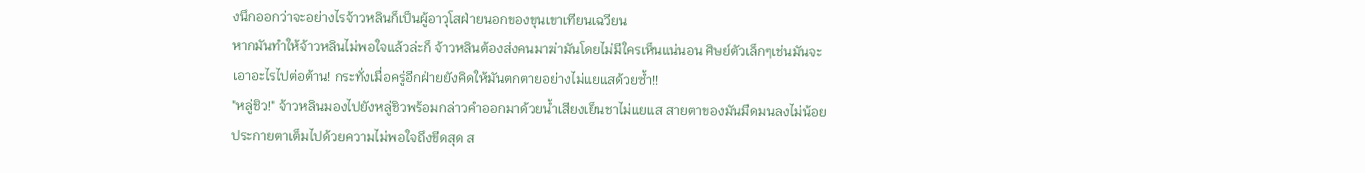งนึกออกว่าจะอย่างไรจ้าวหลินก็เป็นผู้อาวุโสฝ่ายนอกของขุนเขาเทียนเฉวียน
หากมันทำให้จ้าวหลินไม่พอใจแล้วล่ะก็ จ้าวหลินต้องส่งคนมาฆ่ามันโดยไม่มีใครเห็นแน่นอน ศิษย์ตัวเล็กๆเช่นมันจะเอาอะไรไปต่อต้าน! กระทั่งเมื่อครู่อีกฝ่ายยังคิดให้มันตกตายอย่างไม่แยแสด้วยซ้ำ!!
"หลู่ชิว!" จ้าวหลินมองไปยังหลู่ชิวพร้อมกล่าวคำออกมาด้วยน้ำเสียงเย็นชาไม่แยแส สายตาของมันมืดมนลงไม่น้อย ประกายตาเต็มไปด้วยความไม่พอใจถึงขีดสุด ส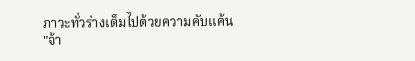ภาวะทั่วร่างเต็มไปด้วยความคับแค้น
"จ้า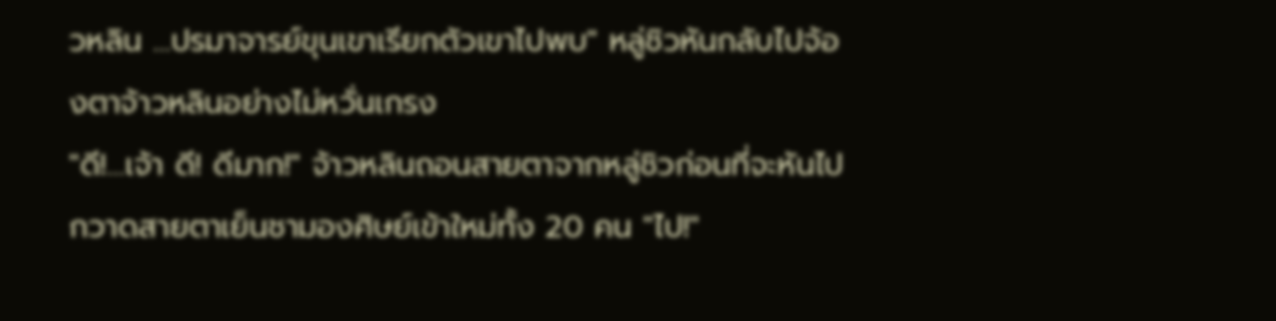วหลิน …ปรมาจารย์ขุนเขาเรียกตัวเขาไปพบ" หลู่ชิวหันกลับไปจ้องตาจ้าวหลินอย่างไม่หวั่นเกรง
"ดี!…เจ้า ดี! ดีมาก!" จ้าวหลินถอนสายตาจากหลู่ชิวก่อนที่จะหันไปกวาดสายตาเย็นชามองศิษย์เข้าใหม่ทั้ง 20 คน "ไป!"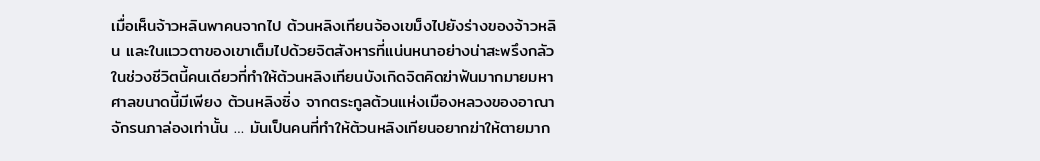เมื่อเห็นจ้าวหลินพาคนจากไป ต้วนหลิงเทียนจ้องเขม็งไปยังร่างของจ้าวหลิน และในแววตาของเขาเต็มไปด้วยจิตสังหารที่แน่นหนาอย่างน่าสะพรึงกลัว
ในช่วงชีวิตนี้คนเดียวที่ทำให้ต้วนหลิงเทียนบังเกิดจิตคิดฆ่าฟันมากมายมหาศาลขนาดนี้มีเพียง ต้วนหลิงซิ่ง จากตระกูลต้วนแห่งเมืองหลวงของอาณาจักรนภาล่องเท่านั้น … มันเป็นคนที่ทำให้ต้วนหลิงเทียนอยากฆ่าให้ตายมาก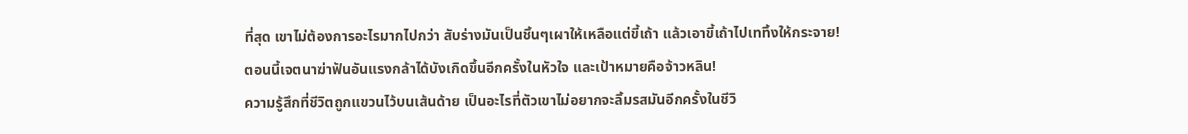ที่สุด เขาไม่ต้องการอะไรมากไปกว่า สับร่างมันเป็นชิ้นๆเผาให้เหลือแต่ขี้เถ้า แล้วเอาขี้เถ้าไปเททิ้งให้กระจาย!
ตอนนี้เจตนาฆ่าฟันอันแรงกล้าได้บังเกิดขึ้นอีกครั้งในหัวใจ และเป้าหมายคือจ้าวหลิน!
ความรู้สึกที่ชีวิตถูกแขวนไว้บนเส้นด้าย เป็นอะไรที่ตัวเขาไม่อยากจะลิ้มรสมันอีกครั้งในชีวิ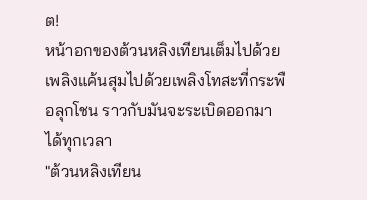ต!
หน้าอกของต้วนหลิงเทียนเต็มไปด้วยเพลิงแค้นสุมไปด้วยเพลิงโทสะที่กระพือลุกโชน ราวกับมันจะระเบิดออกมาได้ทุกเวลา
"ต้วนหลิงเทียน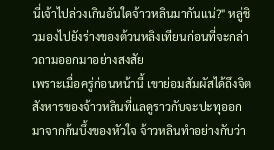นี่เจ้าไปล่วงเกินอันใดจ้าวหลินมากันแน่?" หลู่ชิวมองไปยังร่างของต้วนหลิงเทียนก่อนที่จะกล่าวถามออกมาอย่างสงสัย
เพราะเมื่อครู่ก่อนหน้านี้ เขาย่อมสัมผัสได้ถึงจิตสังหารของจ้าวหลินที่แลดูราวกับจะปะทุออกมาจากก้นบึ้งของหัวใจ จ้าวหลินทำอย่างกับว่า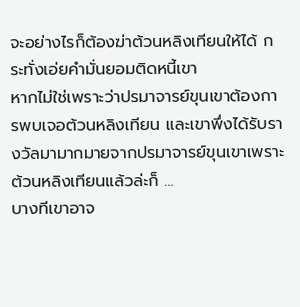จะอย่างไรก็ต้องฆ่าต้วนหลิงเทียนให้ได้ กระทั่งเอ่ยคำมั่นยอมติดหนี้เขา
หากไม่ใช่เพราะว่าปรมาจารย์ขุนเขาต้องการพบเจอต้วนหลิงเทียน และเขาพึ่งได้รับรางวัลมามากมายจากปรมาจารย์ขุนเขาเพราะต้วนหลิงเทียนแล้วล่ะก็ …
บางทีเขาอาจ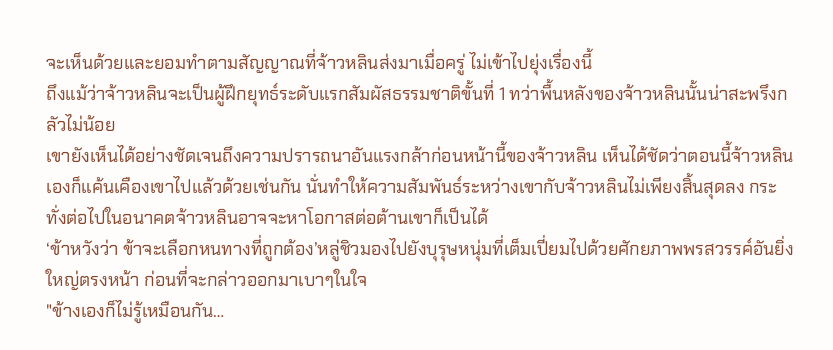จะเห็นด้วยและยอมทำตามสัญญาณที่จ้าวหลินส่งมาเมื่อครู่ ไม่เข้าไปยุ่งเรื่องนี้
ถึงแม้ว่าจ้าวหลินจะเป็นผู้ฝึกยุทธ์ระดับแรกสัมผัสธรรมชาติขั้นที่ 1 ทว่าพื้นหลังของจ้าวหลินนั้นน่าสะพรึงกลัวไม่น้อย
เขายังเห็นได้อย่างชัดเจนถึงความปรารถนาอันแรงกล้าก่อนหน้านี้ของจ้าวหลิน เห็นได้ชัดว่าตอนนี้จ้าวหลินเองก็แค้นเคืองเขาไปแล้วด้วยเช่นกัน นั่นทำให้ความสัมพันธ์ระหว่างเขากับจ้าวหลินไม่เพียงสิ้นสุดลง กระทั่งต่อไปในอนาคตจ้าวหลินอาจจะหาโอกาสต่อต้านเขาก็เป็นได้
‘ข้าหวังว่า ข้าจะเลือกหนทางที่ถูกต้อง’หลู่ชิวมองไปยังบุรุษหนุ่มที่เต็มเปี่ยมไปด้วยศักยภาพพรสวรรค์อันยิ่งใหญ่ตรงหน้า ก่อนที่จะกล่าวออกมาเบาๆในใจ
"ข้างเองก็ไม่รู้เหมือนกัน…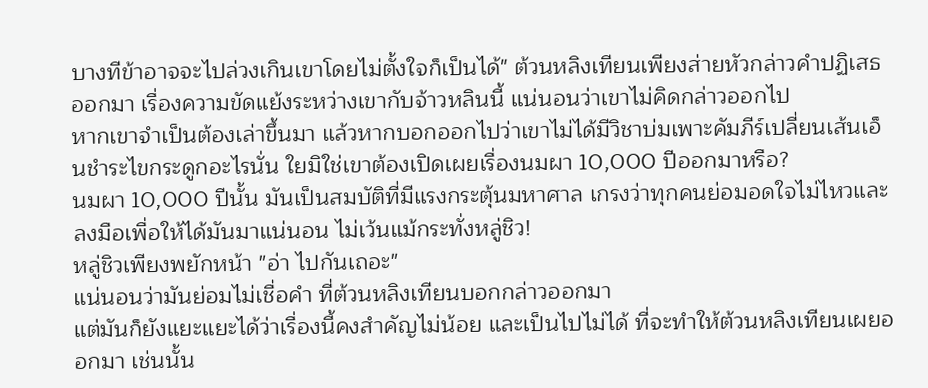บางทีข้าอาจจะไปล่วงเกินเขาโดยไม่ตั้งใจก็เป็นได้" ต้วนหลิงเทียนเพียงส่ายหัวกล่าวคำปฏิเสธออกมา เรื่องความขัดแย้งระหว่างเขากับจ้าวหลินนี้ แน่นอนว่าเขาไม่คิดกล่าวออกไป
หากเขาจำเป็นต้องเล่าขึ้นมา แล้วหากบอกออกไปว่าเขาไม่ได้มีวิชาบ่มเพาะคัมภีร์เปลี่ยนเส้นเอ็นชำระไขกระดูกอะไรนั่น ใยมิใช่เขาต้องเปิดเผยเรื่องนมผา 10,000 ปีออกมาหรือ?
นมผา 10,000 ปีนั้น มันเป็นสมบัติที่มีแรงกระตุ้นมหาศาล เกรงว่าทุกคนย่อมอดใจไม่ไหวและลงมือเพื่อให้ได้มันมาแน่นอน ไม่เว้นแม้กระทั่งหลู่ชิว!
หลู่ชิวเพียงพยักหน้า "อ่า ไปกันเถอะ"
แน่นอนว่ามันย่อมไม่เชื่อคำ ที่ต้วนหลิงเทียนบอกกล่าวออกมา
แต่มันก็ยังแยะแยะได้ว่าเรื่องนี้คงสำคัญไม่น้อย และเป็นไปไม่ได้ ที่จะทำให้ต้วนหลิงเทียนเผยออกมา เช่นนั้น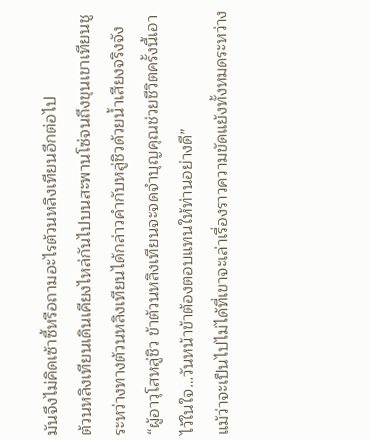มันจึงไม่คิดเซ้าซี้หรือถามอะไรต้วนหลิงเทียนอีกต่อไป
ต้วนหลิงเทียนเดินเคียงไหล่กันไปบนสะพานโซ่จนถึงขุนเขาเทียนชู
ระหว่างทางต้วนหลิงเทียนได้กล่าวคำกับหลู่ชิวด้วยน้ำเสียงจริงจัง “ผู้อาวุโสหลู่ชิว ข้าต้วนหลิงเทียนจะจดจำบุญคุณช่วยชีวิตครั้งนี้เอาไว้ในใจ…วันหน้าข้าต้องตอบแทนให้ท่านอย่างดี”
แม้ว่าจะเป็นไปไม่ได้ที่เขาจะเล่าเรื่องราวความขัดแย้งทั้งหมดระหว่าง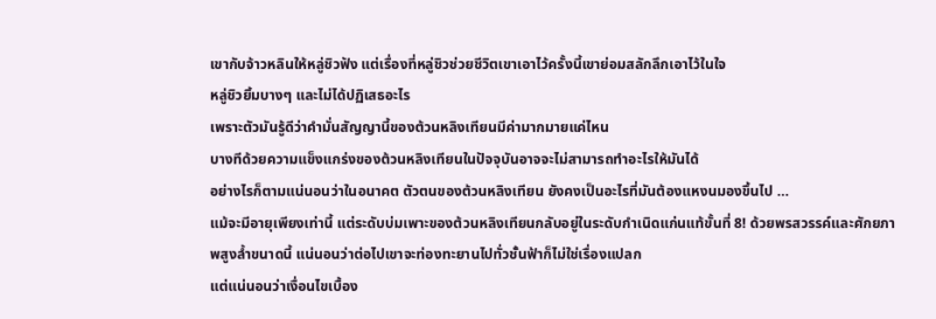เขากับจ้าวหลินให้หลู่ชิวฟัง แต่เรื่องที่หลู่ชิวช่วยชีวิตเขาเอาไว้ครั้งนี้เขาย่อมสลักลึกเอาไว้ในใจ
หลู่ชิวยิ้มบางๆ และไม่ได้ปฏิเสธอะไร
เพราะตัวมันรู้ดีว่าคำมั่นสัญญานี้ของต้วนหลิงเทียนมีค่ามากมายแค่ไหน
บางทีด้วยความแข็งแกร่งของต้วนหลิงเทียนในปัจจุบันอาจจะไม่สามารถทำอะไรให้มันได้
อย่างไรก็ตามแน่นอนว่าในอนาคต ตัวตนของต้วนหลิงเทียน ยังคงเป็นอะไรที่มันต้องแหงนมองขึ้นไป …
แม้จะมีอายุเพียงเท่านี้ แต่ระดับบ่มเพาะของต้วนหลิงเทียนกลับอยู่ในระดับกำเนิดแก่นแท้ขั้นที่ 8! ด้วยพรสวรรค์และศักยภาพสูงล้ำขนาดนี้ แน่นอนว่าต่อไปเขาจะท่องทะยานไปทั่วชั้นฟ้าก็ไม่ใช่เรื่องแปลก
แต่แน่นอนว่าเงื่อนไขเบื้อง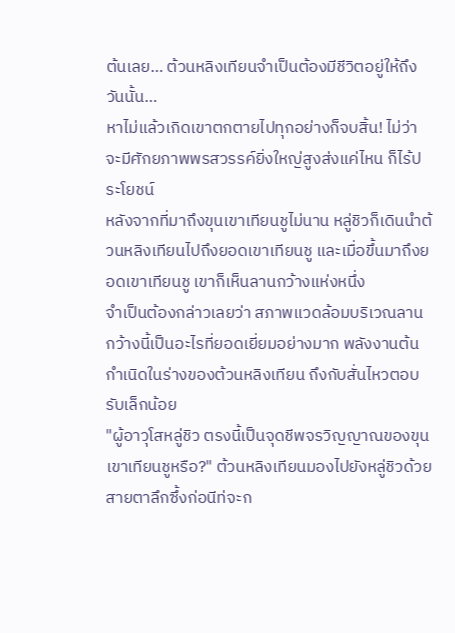ต้นเลย… ต้วนหลิงเทียนจำเป็นต้องมีชีวิตอยู่ให้ถึงวันนั้น…
หาไม่แล้วเกิดเขาตกตายไปทุกอย่างก็จบสิ้น! ไม่ว่าจะมีศักยภาพพรสวรรค์ยิ่งใหญ่สูงส่งแค่ไหน ก็ไร้ประโยชน์
หลังจากที่มาถึงขุนเขาเทียนชูไม่นาน หลู่ชิวก็เดินนำต้วนหลิงเทียนไปถึงยอดเขาเทียนชู และเมื่อขึ้นมาถึงยอดเขาเทียนชู เขาก็เห็นลานกว้างแห่งหนึ่ง
จำเป็นต้องกล่าวเลยว่า สภาพแวดล้อมบริเวณลานกว้างนี้เป็นอะไรที่ยอดเยี่ยมอย่างมาก พลังงานต้นกำเนิดในร่างของต้วนหลิงเทียน ถึงกับสั่นไหวตอบรับเล็กน้อย
"ผู้อาวุโสหลู่ชิว ตรงนี้เป็นจุดชีพจรวิญญาณของขุนเขาเทียนชูหรือ?" ต้วนหลิงเทียนมองไปยังหลู่ชิวด้วยสายตาลึกซึ้งก่อนีท่จะก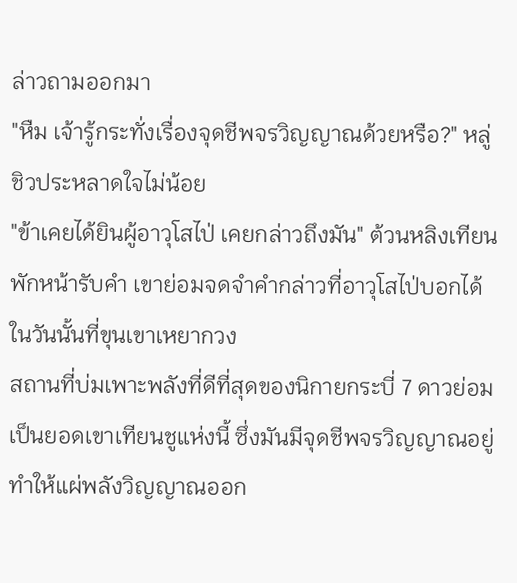ล่าวถามออกมา
"หืม เจ้ารู้กระทั่งเรื่องจุดชีพจรวิญญาณด้วยหรือ?" หลู่ชิวประหลาดใจไม่น้อย
"ข้าเคยได้ยินผู้อาวุโสไป่ เคยกล่าวถึงมัน" ต้วนหลิงเทียนพักหน้ารับคำ เขาย่อมจดจำคำกล่าวที่อาวุโสไป่บอกได้ในวันนั้นที่ขุนเขาเหยากวง
สถานที่บ่มเพาะพลังที่ดีที่สุดของนิกายกระบี่ 7 ดาวย่อมเป็นยอดเขาเทียนชูแห่งนี้ ซึ่งมันมีจุดชีพจรวิญญาณอยู่ ทำให้แผ่พลังวิญญาณออก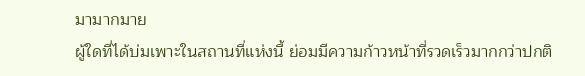มามากมาย
ผู้ใดที่ได้บ่มเพาะในสถานที่แห่งนี้ ย่อมมีความก้าวหน้าที่รวดเร็วมากกว่าปกติ